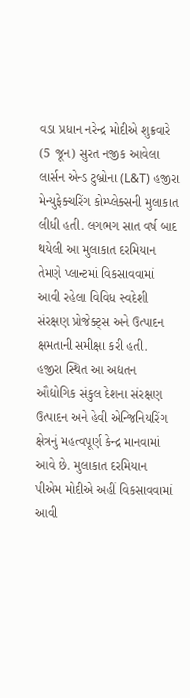વડા પ્રધાન નરેન્દ્ર મોદીએ શુક્રવારે (5 જૂન) સુરત નજીક આવેલા લાર્સન એન્ડ ટુબ્રોના (L&T) હજીરા મેન્યુફેક્ચરિંગ કોમ્પ્લેક્સની મુલાકાત લીધી હતી. લગભગ સાત વર્ષ બાદ થયેલી આ મુલાકાત દરમિયાન તેમણે પ્લાન્ટમાં વિકસાવવામાં આવી રહેલા વિવિધ સ્વદેશી સંરક્ષણ પ્રોજેક્ટ્સ અને ઉત્પાદન ક્ષમતાની સમીક્ષા કરી હતી.
હજીરા સ્થિત આ અદ્યતન ઔદ્યોગિક સંકુલ દેશના સંરક્ષણ ઉત્પાદન અને હેવી એન્જિનિયરિંગ ક્ષેત્રનું મહત્વપૂર્ણ કેન્દ્ર માનવામાં આવે છે. મુલાકાત દરમિયાન પીએમ મોદીએ અહીં વિકસાવવામાં આવી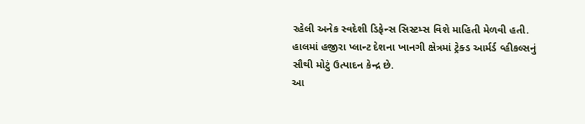રહેલી અનેક સ્વદેશી ડિફેન્સ સિસ્ટમ્સ વિશે માહિતી મેળવી હતી. હાલમાં હજીરા પ્લાન્ટ દેશના ખાનગી ક્ષેત્રમાં ટ્રેક્ડ આર્મર્ડ વ્હીકલ્સનું સૌથી મોટું ઉત્પાદન કેન્દ્ર છે.
આ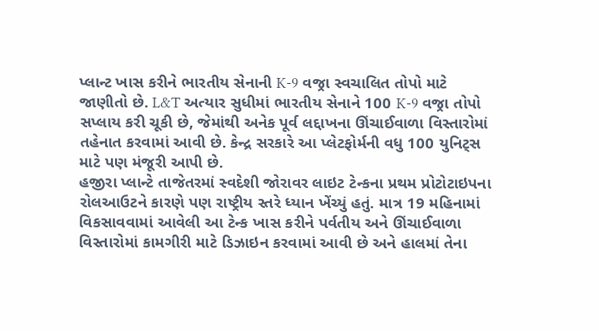પ્લાન્ટ ખાસ કરીને ભારતીય સેનાની K-9 વજ્રા સ્વચાલિત તોપો માટે જાણીતો છે. L&T અત્યાર સુધીમાં ભારતીય સેનાને 100 K-9 વજ્રા તોપો સપ્લાય કરી ચૂકી છે, જેમાંથી અનેક પૂર્વ લદ્દાખના ઊંચાઈવાળા વિસ્તારોમાં તહેનાત કરવામાં આવી છે. કેન્દ્ર સરકારે આ પ્લેટફોર્મની વધુ 100 યુનિટ્સ માટે પણ મંજૂરી આપી છે.
હજીરા પ્લાન્ટે તાજેતરમાં સ્વદેશી જોરાવર લાઇટ ટેન્કના પ્રથમ પ્રોટોટાઇપના રોલઆઉટને કારણે પણ રાષ્ટ્રીય સ્તરે ધ્યાન ખેંચ્યું હતું. માત્ર 19 મહિનામાં વિકસાવવામાં આવેલી આ ટેન્ક ખાસ કરીને પર્વતીય અને ઊંચાઈવાળા વિસ્તારોમાં કામગીરી માટે ડિઝાઇન કરવામાં આવી છે અને હાલમાં તેના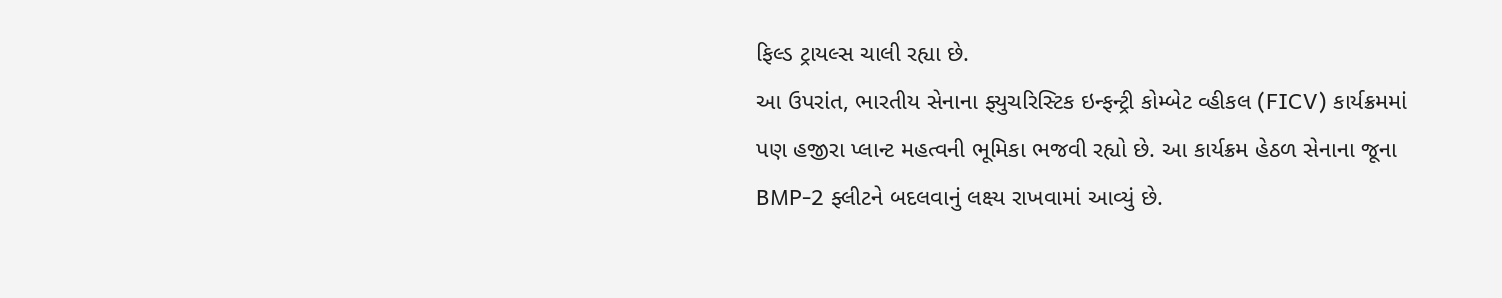ફિલ્ડ ટ્રાયલ્સ ચાલી રહ્યા છે.
આ ઉપરાંત, ભારતીય સેનાના ફ્યુચરિસ્ટિક ઇન્ફન્ટ્રી કોમ્બેટ વ્હીકલ (FICV) કાર્યક્રમમાં પણ હજીરા પ્લાન્ટ મહત્વની ભૂમિકા ભજવી રહ્યો છે. આ કાર્યક્રમ હેઠળ સેનાના જૂના BMP-2 ફ્લીટને બદલવાનું લક્ષ્ય રાખવામાં આવ્યું છે.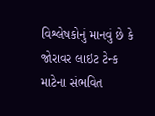વિશ્લેષકોનું માનવું છે કે જોરાવર લાઇટ ટેન્ક માટેના સંભવિત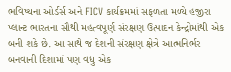ભવિષ્યના ઓર્ડર્સ અને FICV કાર્યક્રમમાં સફળતા મળ્યે હજીરા પ્લાન્ટ ભારતના સૌથી મહત્વપૂર્ણ સંરક્ષણ ઉત્પાદન કેન્દ્રોમાંથી એક બની શકે છે. આ સાથે જ દેશની સંરક્ષણ ક્ષેત્રે આત્મનિર્ભર બનવાની દિશામાં પણ વધુ એક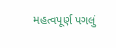મહત્વપૂર્ણ પગલું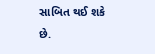સાબિત થઈ શકે છે.